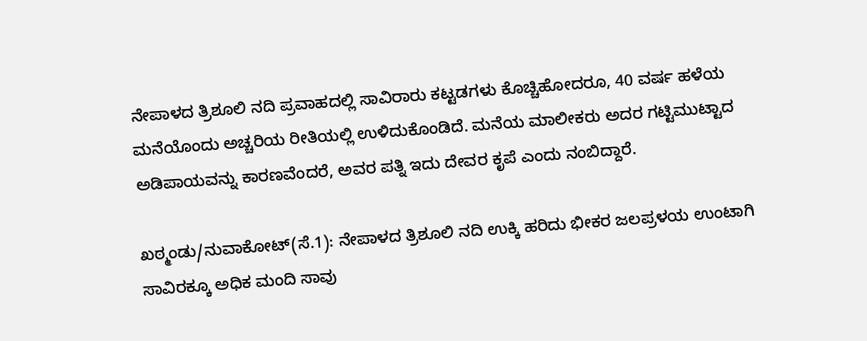ನೇಪಾಳದ ತ್ರಿಶೂಲಿ ನದಿ ಪ್ರವಾಹದಲ್ಲಿ ಸಾವಿರಾರು ಕಟ್ಟಡಗಳು ಕೊಚ್ಚಿಹೋದರೂ, 40 ವರ್ಷ ಹಳೆಯ ಮನೆಯೊಂದು ಅಚ್ಚರಿಯ ರೀತಿಯಲ್ಲಿ ಉಳಿದುಕೊಂಡಿದೆ. ಮನೆಯ ಮಾಲೀಕರು ಅದರ ಗಟ್ಟಿಮುಟ್ಟಾದ ಅಡಿಪಾಯವನ್ನು ಕಾರಣವೆಂದರೆ, ಅವರ ಪತ್ನಿ ಇದು ದೇವರ ಕೃಪೆ ಎಂದು ನಂಬಿದ್ದಾರೆ.

ಖಠ್ಮಂಡು/ನುವಾಕೋಟ್(ಸೆ.1): ನೇಪಾಳದ ತ್ರಿಶೂಲಿ ನದಿ ಉಕ್ಕಿ ಹರಿದು ಭೀಕರ ಜಲಪ್ರಳಯ ಉಂಟಾಗಿ ಸಾವಿರಕ್ಕೂ ಅಧಿಕ ಮಂದಿ ಸಾವು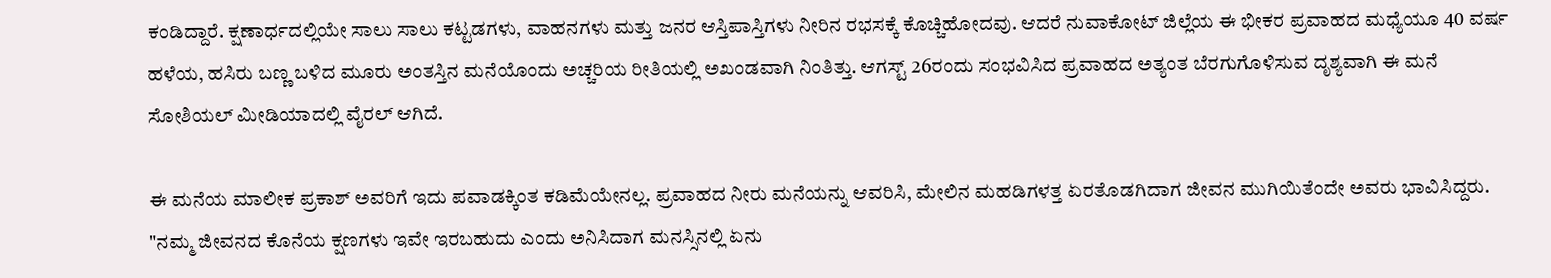ಕಂಡಿದ್ದಾರೆ. ಕ್ಷಣಾರ್ಧದಲ್ಲಿಯೇ ಸಾಲು ಸಾಲು ಕಟ್ಟಡಗಳು, ವಾಹನಗಳು ಮತ್ತು ಜನರ ಆಸ್ತಿಪಾಸ್ತಿಗಳು ನೀರಿನ ರಭಸಕ್ಕೆ ಕೊಚ್ಚಿಹೋದವು. ಆದರೆ ನುವಾಕೋಟ್ ಜಿಲ್ಲೆಯ ಈ ಭೀಕರ ಪ್ರವಾಹದ ಮಧ್ಯೆಯೂ 40 ವರ್ಷ ಹಳೆಯ, ಹಸಿರು ಬಣ್ಣ ಬಳಿದ ಮೂರು ಅಂತಸ್ತಿನ ಮನೆಯೊಂದು ಅಚ್ಚರಿಯ ರೀತಿಯಲ್ಲಿ ಅಖಂಡವಾಗಿ ನಿಂತಿತ್ತು. ಆಗಸ್ಟ್ 26ರಂದು ಸಂಭವಿಸಿದ ಪ್ರವಾಹದ ಅತ್ಯಂತ ಬೆರಗುಗೊಳಿಸುವ ದೃಶ್ಯವಾಗಿ ಈ ಮನೆ ಸೋಶಿಯಲ್‌ ಮೀಡಿಯಾದಲ್ಲಿ ವೈರಲ್ ಆಗಿದೆ.

ಈ ಮನೆಯ ಮಾಲೀಕ ಪ್ರಕಾಶ್ ಅವರಿಗೆ ಇದು ಪವಾಡಕ್ಕಿಂತ ಕಡಿಮೆಯೇನಲ್ಲ. ಪ್ರವಾಹದ ನೀರು ಮನೆಯನ್ನು ಆವರಿಸಿ, ಮೇಲಿನ ಮಹಡಿಗಳತ್ತ ಏರತೊಡಗಿದಾಗ ಜೀವನ ಮುಗಿಯಿತೆಂದೇ ಅವರು ಭಾವಿಸಿದ್ದರು. "ನಮ್ಮ ಜೀವನದ ಕೊನೆಯ ಕ್ಷಣಗಳು ಇವೇ ಇರಬಹುದು ಎಂದು ಅನಿಸಿದಾಗ ಮನಸ್ಸಿನಲ್ಲಿ ಏನು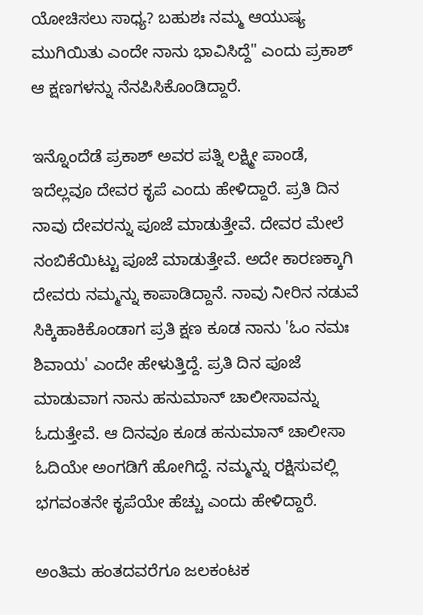ಯೋಚಿಸಲು ಸಾಧ್ಯ? ಬಹುಶಃ ನಮ್ಮ ಆಯುಷ್ಯ ಮುಗಿಯಿತು ಎಂದೇ ನಾನು ಭಾವಿಸಿದ್ದೆ" ಎಂದು ಪ್ರಕಾಶ್ ಆ ಕ್ಷಣಗಳನ್ನು ನೆನಪಿಸಿಕೊಂಡಿದ್ದಾರೆ.

ಇನ್ನೊಂದೆಡೆ ಪ್ರಕಾಶ್‌ ಅವರ ಪತ್ನಿ ಲಕ್ಷ್ಮೀ ಪಾಂಡೆ, ಇದೆಲ್ಲವೂ ದೇವರ ಕೃಪೆ ಎಂದು ಹೇಳಿದ್ದಾರೆ. ಪ್ರತಿ ದಿನ ನಾವು ದೇವರನ್ನು ಪೂಜೆ ಮಾಡುತ್ತೇವೆ. ದೇವರ ಮೇಲೆ ನಂಬಿಕೆಯಿಟ್ಟು ಪೂಜೆ ಮಾಡುತ್ತೇವೆ. ಅದೇ ಕಾರಣಕ್ಕಾಗಿ ದೇವರು ನಮ್ಮನ್ನು ಕಾಪಾಡಿದ್ದಾನೆ. ನಾವು ನೀರಿನ ನಡುವೆ ಸಿಕ್ಕಿಹಾಕಿಕೊಂಡಾಗ ಪ್ರತಿ ಕ್ಷಣ ಕೂಡ ನಾನು 'ಓಂ ನಮಃ ಶಿವಾಯ' ಎಂದೇ ಹೇಳುತ್ತಿದ್ದೆ. ಪ್ರತಿ ದಿನ ಪೂಜೆ ಮಾಡುವಾಗ ನಾನು ಹನುಮಾನ್‌ ಚಾಲೀಸಾವನ್ನು ಓದುತ್ತೇವೆ. ಆ ದಿನವೂ ಕೂಡ ಹನುಮಾನ್‌ ಚಾಲೀಸಾ ಓದಿಯೇ ಅಂಗಡಿಗೆ ಹೋಗಿದ್ದೆ. ನಮ್ಮನ್ನು ರಕ್ಷಿಸುವಲ್ಲಿ ಭಗವಂತನೇ ಕೃಪೆಯೇ ಹೆಚ್ಚು ಎಂದು ಹೇಳಿದ್ದಾರೆ.

ಅಂತಿಮ ಹಂತದವರೆಗೂ ಜಲಕಂಟಕ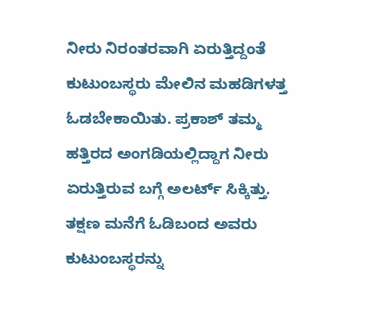ನೀರು ನಿರಂತರವಾಗಿ ಏರುತ್ತಿದ್ದಂತೆ ಕುಟುಂಬಸ್ಥರು ಮೇಲಿನ ಮಹಡಿಗಳತ್ತ ಓಡಬೇಕಾಯಿತು. ಪ್ರಕಾಶ್ ತಮ್ಮ ಹತ್ತಿರದ ಅಂಗಡಿಯಲ್ಲಿದ್ದಾಗ ನೀರು ಏರುತ್ತಿರುವ ಬಗ್ಗೆ ಅಲರ್ಟ್‌ ಸಿಕ್ಕಿತ್ತು. ತಕ್ಷಣ ಮನೆಗೆ ಓಡಿಬಂದ ಅವರು ಕುಟುಂಬಸ್ಥರನ್ನು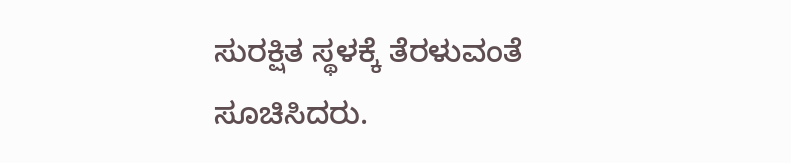ಸುರಕ್ಷಿತ ಸ್ಥಳಕ್ಕೆ ತೆರಳುವಂತೆ ಸೂಚಿಸಿದರು.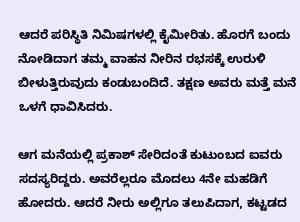ಆದರೆ ಪರಿಸ್ಥಿತಿ ನಿಮಿಷಗಳಲ್ಲಿ ಕೈಮೀರಿತು. ಹೊರಗೆ ಬಂದು ನೋಡಿದಾಗ ತಮ್ಮ ವಾಹನ ನೀರಿನ ರಭಸಕ್ಕೆ ಉರುಳಿ ಬೀಳುತ್ತಿರುವುದು ಕಂಡುಬಂದಿದೆ. ತಕ್ಷಣ ಅವರು ಮತ್ತೆ ಮನೆ ಒಳಗೆ ಧಾವಿಸಿದರು.

ಆಗ ಮನೆಯಲ್ಲಿ ಪ್ರಕಾಶ್ ಸೇರಿದಂತೆ ಕುಟುಂಬದ ಐವರು ಸದಸ್ಯರಿದ್ದರು. ಅವರೆಲ್ಲರೂ ಮೊದಲು 4ನೇ ಮಹಡಿಗೆ ಹೋದರು. ಆದರೆ ನೀರು ಅಲ್ಲಿಗೂ ತಲುಪಿದಾಗ, ಕಟ್ಟಡದ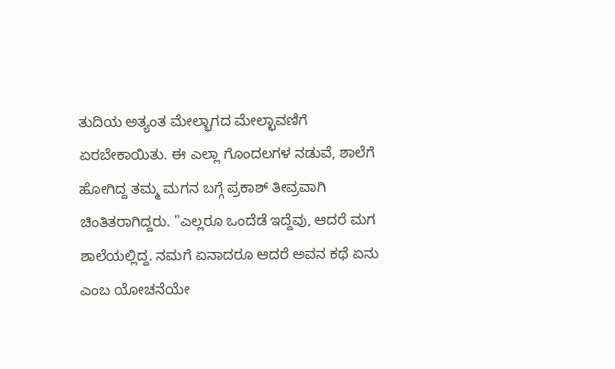ತುದಿಯ ಅತ್ಯಂತ ಮೇಲ್ಭಾಗದ ಮೇಲ್ಛಾವಣಿಗೆ ಏರಬೇಕಾಯಿತು. ಈ ಎಲ್ಲಾ ಗೊಂದಲಗಳ ನಡುವೆ, ಶಾಲೆಗೆ ಹೋಗಿದ್ದ ತಮ್ಮ ಮಗನ ಬಗ್ಗೆ ಪ್ರಕಾಶ್ ತೀವ್ರವಾಗಿ ಚಿಂತಿತರಾಗಿದ್ದರು. "ಎಲ್ಲರೂ ಒಂದೆಡೆ ಇದ್ದೆವು, ಆದರೆ ಮಗ ಶಾಲೆಯಲ್ಲಿದ್ದ. ನಮಗೆ ಏನಾದರೂ ಆದರೆ ಅವನ ಕಥೆ ಏನು ಎಂಬ ಯೋಚನೆಯೇ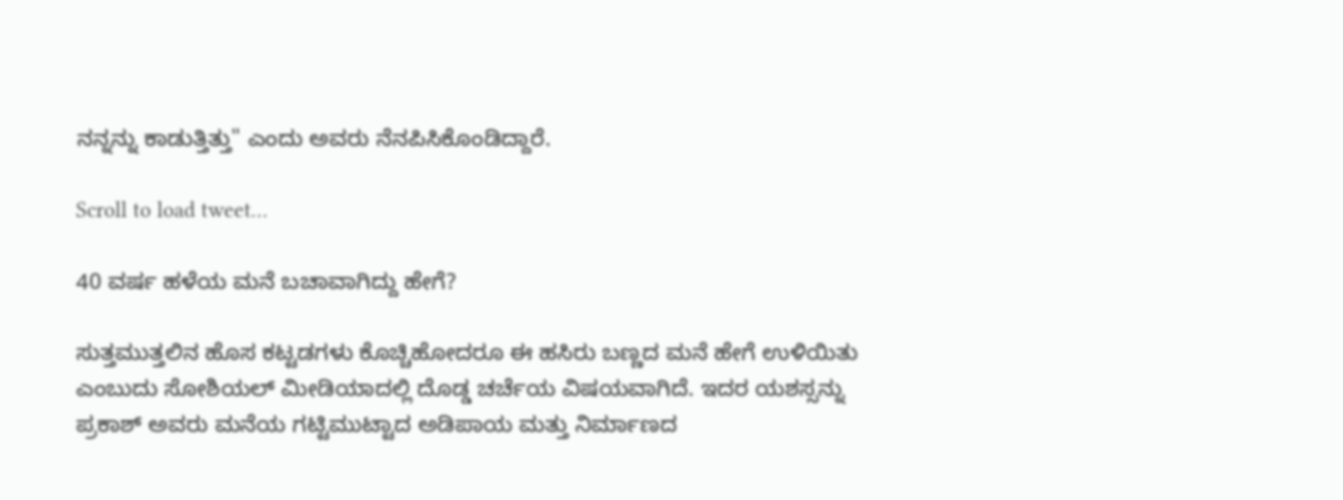ನನ್ನನ್ನು ಕಾಡುತ್ತಿತ್ತು" ಎಂದು ಅವರು ನೆನಪಿಸಿಕೊಂಡಿದ್ದಾರೆ.

Scroll to load tweet…

40 ವರ್ಷ ಹಳೆಯ ಮನೆ ಬಚಾವಾಗಿದ್ದು ಹೇಗೆ?

ಸುತ್ತಮುತ್ತಲಿನ ಹೊಸ ಕಟ್ಟಡಗಳು ಕೊಚ್ಚಿಹೋದರೂ ಈ ಹಸಿರು ಬಣ್ಣದ ಮನೆ ಹೇಗೆ ಉಳಿಯಿತು ಎಂಬುದು ಸೋಶಿಯಲ್‌ ಮೀಡಿಯಾದಲ್ಲಿ ದೊಡ್ಡ ಚರ್ಚೆಯ ವಿಷಯವಾಗಿದೆ. ಇದರ ಯಶಸ್ಸನ್ನು ಪ್ರಕಾಶ್ ಅವರು ಮನೆಯ ಗಟ್ಟಿಮುಟ್ಟಾದ ಅಡಿಪಾಯ ಮತ್ತು ನಿರ್ಮಾಣದ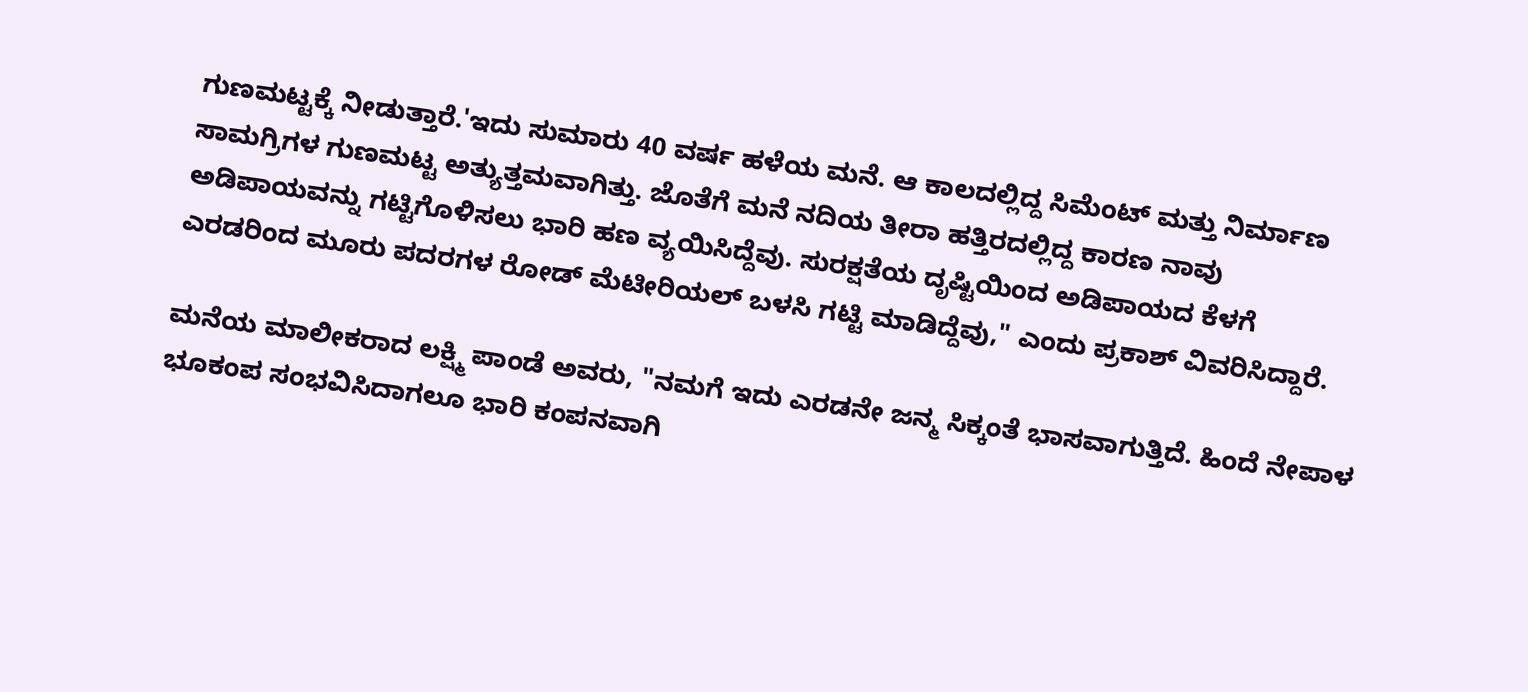ಗುಣಮಟ್ಟಕ್ಕೆ ನೀಡುತ್ತಾರೆ.'ಇದು ಸುಮಾರು 40 ವರ್ಷ ಹಳೆಯ ಮನೆ. ಆ ಕಾಲದಲ್ಲಿದ್ದ ಸಿಮೆಂಟ್ ಮತ್ತು ನಿರ್ಮಾಣ ಸಾಮಗ್ರಿಗಳ ಗುಣಮಟ್ಟ ಅತ್ಯುತ್ತಮವಾಗಿತ್ತು. ಜೊತೆಗೆ ಮನೆ ನದಿಯ ತೀರಾ ಹತ್ತಿರದಲ್ಲಿದ್ದ ಕಾರಣ ನಾವು ಅಡಿಪಾಯವನ್ನು ಗಟ್ಟಿಗೊಳಿಸಲು ಭಾರಿ ಹಣ ವ್ಯಯಿಸಿದ್ದೆವು. ಸುರಕ್ಷತೆಯ ದೃಷ್ಟಿಯಿಂದ ಅಡಿಪಾಯದ ಕೆಳಗೆ ಎರಡರಿಂದ ಮೂರು ಪದರಗಳ ರೋಡ್ ಮೆಟೀರಿಯಲ್ ಬಳಸಿ ಗಟ್ಟಿ ಮಾಡಿದ್ದೆವು," ಎಂದು ಪ್ರಕಾಶ್ ವಿವರಿಸಿದ್ದಾರೆ.

ಮನೆಯ ಮಾಲೀಕರಾದ ಲಕ್ಷ್ಮಿ ಪಾಂಡೆ ಅವರು, "ನಮಗೆ ಇದು ಎರಡನೇ ಜನ್ಮ ಸಿಕ್ಕಂತೆ ಭಾಸವಾಗುತ್ತಿದೆ. ಹಿಂದೆ ನೇಪಾಳ ಭೂಕಂಪ ಸಂಭವಿಸಿದಾಗಲೂ ಭಾರಿ ಕಂಪನವಾಗಿ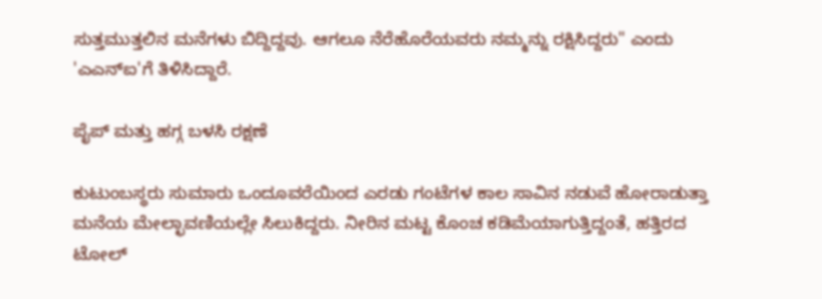ಸುತ್ತಮುತ್ತಲಿನ ಮನೆಗಳು ಬಿದ್ದಿದ್ದವು. ಆಗಲೂ ನೆರೆಹೊರೆಯವರು ನಮ್ಮನ್ನು ರಕ್ಷಿಸಿದ್ದರು" ಎಂದು 'ಎಎನ್ಐ'ಗೆ ತಿಳಿಸಿದ್ದಾರೆ.

ಪೈಪ್ ಮತ್ತು ಹಗ್ಗ ಬಳಸಿ ರಕ್ಷಣೆ

ಕುಟುಂಬಸ್ಥರು ಸುಮಾರು ಒಂದೂವರೆಯಿಂದ ಎರಡು ಗಂಟೆಗಳ ಕಾಲ ಸಾವಿನ ನಡುವೆ ಹೋರಾಡುತ್ತಾ ಮನೆಯ ಮೇಲ್ಛಾವಣಿಯಲ್ಲೇ ಸಿಲುಕಿದ್ದರು. ನೀರಿನ ಮಟ್ಟ ಕೊಂಚ ಕಡಿಮೆಯಾಗುತ್ತಿದ್ದಂತೆ, ಹತ್ತಿರದ ಟೋಲ್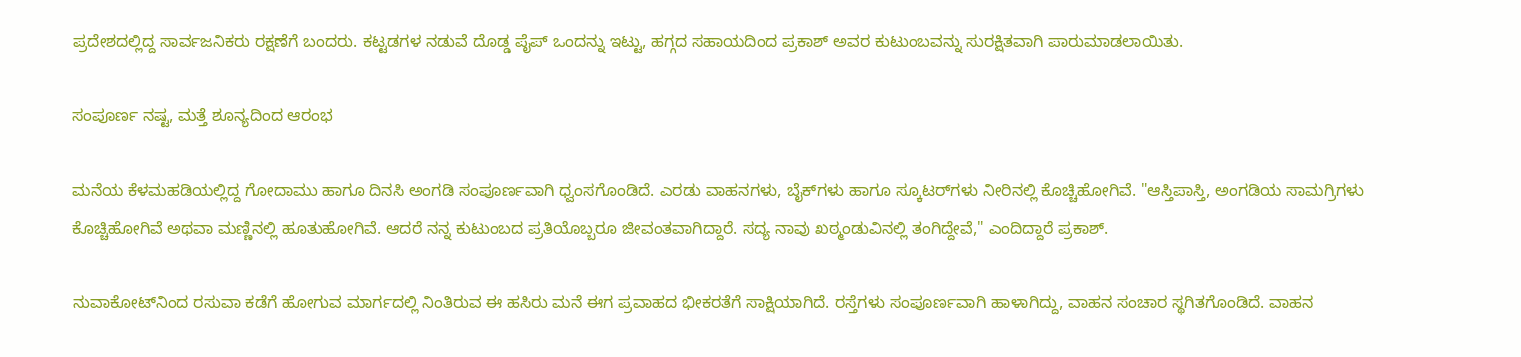ಪ್ರದೇಶದಲ್ಲಿದ್ದ ಸಾರ್ವಜನಿಕರು ರಕ್ಷಣೆಗೆ ಬಂದರು. ಕಟ್ಟಡಗಳ ನಡುವೆ ದೊಡ್ಡ ಪೈಪ್ ಒಂದನ್ನು ಇಟ್ಟು, ಹಗ್ಗದ ಸಹಾಯದಿಂದ ಪ್ರಕಾಶ್ ಅವರ ಕುಟುಂಬವನ್ನು ಸುರಕ್ಷಿತವಾಗಿ ಪಾರುಮಾಡಲಾಯಿತು.

ಸಂಪೂರ್ಣ ನಷ್ಟ, ಮತ್ತೆ ಶೂನ್ಯದಿಂದ ಆರಂಭ

ಮನೆಯ ಕೆಳಮಹಡಿಯಲ್ಲಿದ್ದ ಗೋದಾಮು ಹಾಗೂ ದಿನಸಿ ಅಂಗಡಿ ಸಂಪೂರ್ಣವಾಗಿ ಧ್ವಂಸಗೊಂಡಿದೆ. ಎರಡು ವಾಹನಗಳು, ಬೈಕ್‌ಗಳು ಹಾಗೂ ಸ್ಕೂಟರ್‌ಗಳು ನೀರಿನಲ್ಲಿ ಕೊಚ್ಚಿಹೋಗಿವೆ. "ಆಸ್ತಿಪಾಸ್ತಿ, ಅಂಗಡಿಯ ಸಾಮಗ್ರಿಗಳು ಕೊಚ್ಚಿಹೋಗಿವೆ ಅಥವಾ ಮಣ್ಣಿನಲ್ಲಿ ಹೂತುಹೋಗಿವೆ. ಆದರೆ ನನ್ನ ಕುಟುಂಬದ ಪ್ರತಿಯೊಬ್ಬರೂ ಜೀವಂತವಾಗಿದ್ದಾರೆ. ಸದ್ಯ ನಾವು ಖಠ್ಮಂಡುವಿನಲ್ಲಿ ತಂಗಿದ್ದೇವೆ," ಎಂದಿದ್ದಾರೆ ಪ್ರಕಾಶ್.

ನುವಾಕೋಟ್‌ನಿಂದ ರಸುವಾ ಕಡೆಗೆ ಹೋಗುವ ಮಾರ್ಗದಲ್ಲಿ ನಿಂತಿರುವ ಈ ಹಸಿರು ಮನೆ ಈಗ ಪ್ರವಾಹದ ಭೀಕರತೆಗೆ ಸಾಕ್ಷಿಯಾಗಿದೆ. ರಸ್ತೆಗಳು ಸಂಪೂರ್ಣವಾಗಿ ಹಾಳಾಗಿದ್ದು, ವಾಹನ ಸಂಚಾರ ಸ್ಥಗಿತಗೊಂಡಿದೆ. ವಾಹನ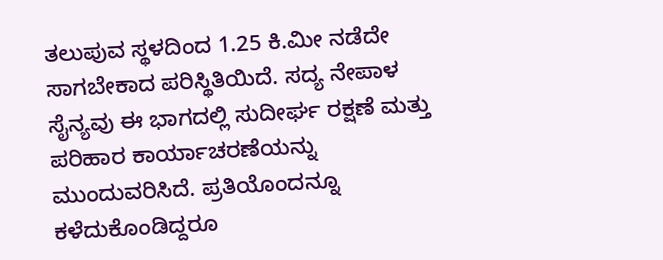ತಲುಪುವ ಸ್ಥಳದಿಂದ 1.25 ಕಿ.ಮೀ ನಡೆದೇ ಸಾಗಬೇಕಾದ ಪರಿಸ್ಥಿತಿಯಿದೆ. ಸದ್ಯ ನೇಪಾಳ ಸೈನ್ಯವು ಈ ಭಾಗದಲ್ಲಿ ಸುದೀರ್ಘ ರಕ್ಷಣೆ ಮತ್ತು ಪರಿಹಾರ ಕಾರ್ಯಾಚರಣೆಯನ್ನು ಮುಂದುವರಿಸಿದೆ. ಪ್ರತಿಯೊಂದನ್ನೂ ಕಳೆದುಕೊಂಡಿದ್ದರೂ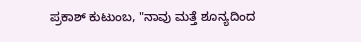ಪ್ರಕಾಶ್ ಕುಟುಂಬ, "ನಾವು ಮತ್ತೆ ಶೂನ್ಯದಿಂದ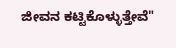ಜೀವನ ಕಟ್ಟಿಕೊಳ್ಳುತ್ತೇವೆ"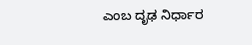ಎಂಬ ದೃಢ ನಿರ್ಧಾರ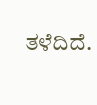ತಳೆದಿದೆ.